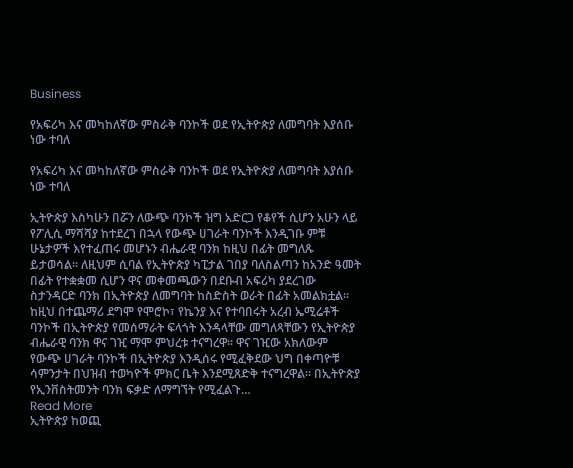Business

የአፍሪካ እና መካከለኛው ምስራቅ ባንኮች ወደ የኢትዮጵያ ለመግባት እያሰቡ ነው ተባለ

የአፍሪካ እና መካከለኛው ምስራቅ ባንኮች ወደ የኢትዮጵያ ለመግባት እያሰቡ ነው ተባለ

ኢትዮጵያ እስካሁን በሯን ለውጭ ባንኮች ዝግ አድርጋ የቆየች ሲሆን አሁን ላይ የፖሊሲ ማሻሻያ ከተደረገ በኋላ የውጭ ሀገራት ባንኮች እንዲገቡ ምቹ ሁኔታዎች እየተፈጠሩ መሆኑን ብሔራዊ ባንክ ከዚህ በፊት መግለጹ ይታወሳል፡፡ ለዚህም ሲባል የኢትዮጵያ ካፒታል ገበያ ባለስልጣን ከአንድ ዓመት በፊት የተቋቋመ ሲሆን ዋና መቀመጫውን በደቡብ አፍሪካ ያደረገው ስታንዳርድ ባንክ በኢትዮጵያ ለመግባት ከስድስት ወራት በፊት አመልክቷል፡፡ ከዚህ በተጨማሪ ደግሞ የሞሮኮ፣ የኬንያ እና የተባበሩት አረብ ኤሚሬቶች ባንኮች በኢትዮጵያ የመሰማራት ፍላጎት እንዳላቸው መግለጻቸውን የኢትዮጵያ ብሔራዊ ባንክ ዋና ገዢ ማሞ ምህረቱ ተናግረዋ፡፡ ዋና ገዢው አክለውም የውጭ ሀገራት ባንኮች በኢትዮጵያ እንዲሰሩ የሚፈቅደው ህግ በቀጣዮቹ ሳምንታት በህዝብ ተወካዮች ምክር ቤት እንደሚጸድቅ ተናግረዋል፡፡ በኢትዮጵያ የኢንቨስትመንት ባንክ ፍቃድ ለማግኘት የሚፈልጉ…
Read More
ኢትዮጵያ ከወጪ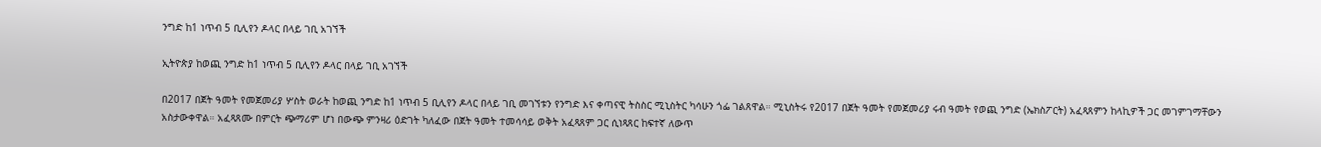ንግድ ከ1 ነጥብ 5 ቢሊየን ዶላር በላይ ገቢ አገኘች

ኢትዮጵያ ከወጪ ንግድ ከ1 ነጥብ 5 ቢሊየን ዶላር በላይ ገቢ አገኘች

በ2017 በጀት ዓመት የመጀመሪያ ሦስት ወራት ከወጪ ንግድ ከ1 ነጥብ 5 ቢሊየን ዶላር በላይ ገቢ መገኘቱን የንግድ እና ቀጣናዊ ትስስር ሚኒስትር ካሳሁን ጎፌ ገልጸዋል። ሚኒስትሩ የ2017 በጀት ዓመት የመጀመሪያ ሩብ ዓመት የወጪ ንግድ (ኤክስፖርት) አፈጻጸምን ከላኪዎች ጋር መገምገማቸውን አስታውቀዋል። አፈጻጸሙ በምርት ጭማሪም ሆነ በውጭ ምንዛሪ ዕድገት ካለፈው በጀት ዓመት ተመሳሳይ ወቅት አፈጻጸም ጋር ሲነጻጸር ከፍተኛ ለውጥ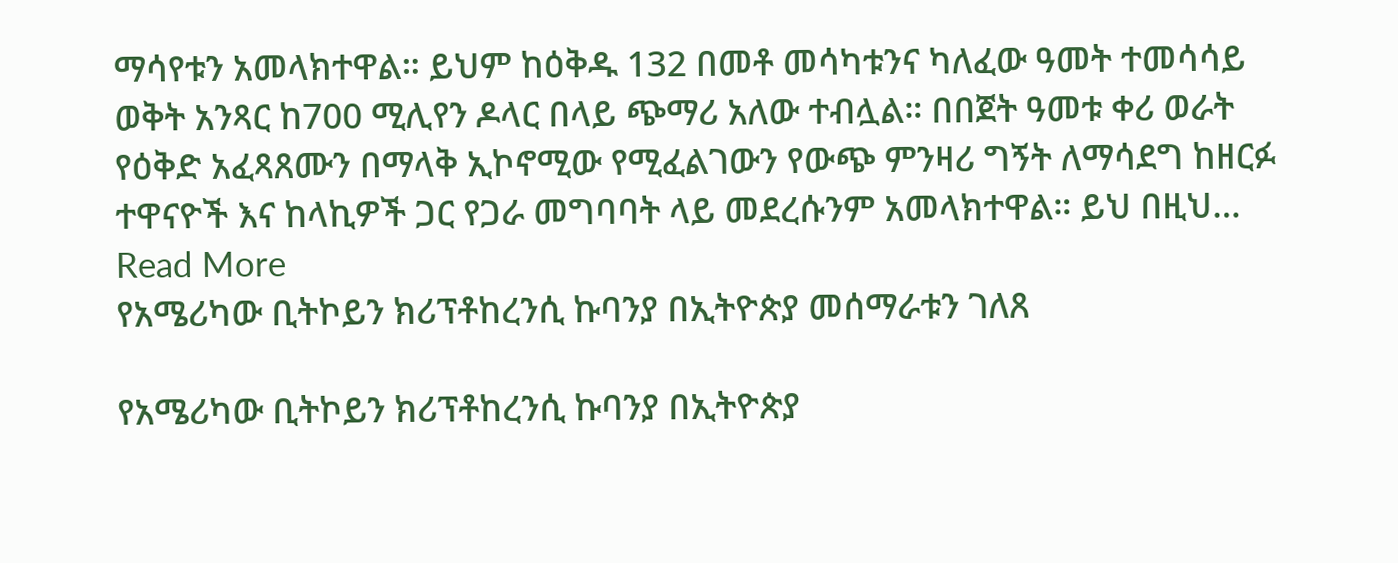ማሳየቱን አመላክተዋል። ይህም ከዕቅዱ 132 በመቶ መሳካቱንና ካለፈው ዓመት ተመሳሳይ ወቅት አንጻር ከ700 ሚሊየን ዶላር በላይ ጭማሪ አለው ተብሏል። በበጀት ዓመቱ ቀሪ ወራት የዕቅድ አፈጻጸሙን በማላቅ ኢኮኖሚው የሚፈልገውን የውጭ ምንዛሪ ግኝት ለማሳደግ ከዘርፉ ተዋናዮች እና ከላኪዎች ጋር የጋራ መግባባት ላይ መደረሱንም አመላክተዋል። ይህ በዚህ…
Read More
የአሜሪካው ቢትኮይን ክሪፕቶከረንሲ ኩባንያ በኢትዮጵያ መሰማራቱን ገለጸ

የአሜሪካው ቢትኮይን ክሪፕቶከረንሲ ኩባንያ በኢትዮጵያ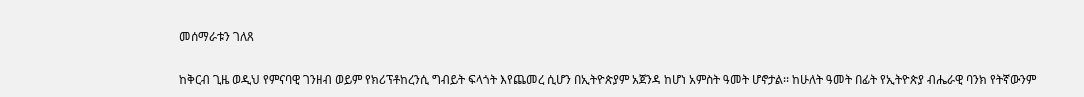መሰማራቱን ገለጸ

ከቅርብ ጊዜ ወዲህ የምናባዊ ገንዘብ ወይም የክሪፕቶከረንሲ ግብይት ፍላጎት እየጨመረ ሲሆን በኢትዮጵያም አጀንዳ ከሆነ አምስት ዓመት ሆኖታል፡፡ ከሁለት ዓመት በፊት የኢትዮጵያ ብሔራዊ ባንክ የትኛውንም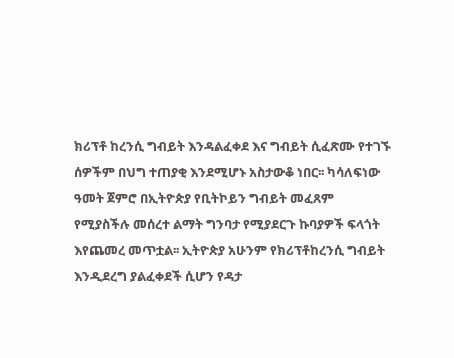ክሪፕቶ ከረንሲ ግብይት እንዳልፈቀደ እና ግብይት ሲፈጽሙ የተገኙ ሰዎችም በህግ ተጠያቂ እንደሚሆኑ አስታውቆ ነበር፡፡ ካሳለፍነው ዓመት ጀምሮ በኢትዮጵያ የቢትኮይን ግብይት መፈጸም የሚያስችሉ መሰረተ ልማት ግንባታ የሚያደርጉ ኩባያዎች ፍላጎት እየጨመረ መጥቷል፡፡ ኢትዮጵያ አሁንም የክሪፕቶከረንሲ ግብይት እንዲደረግ ያልፈቀደች ሲሆን የዳታ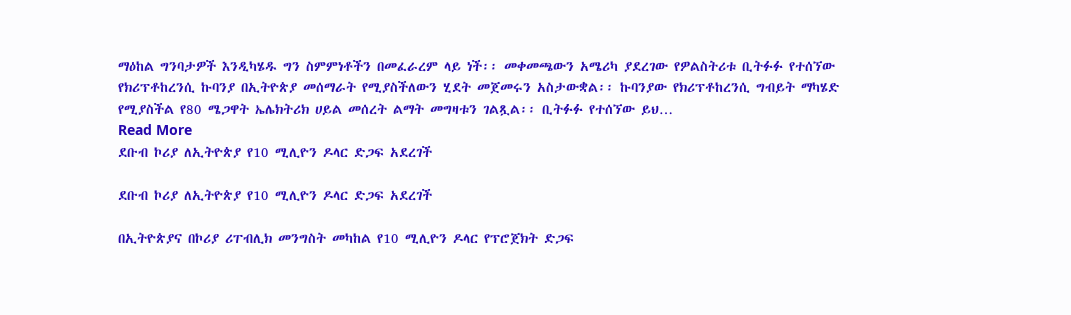ማዕከል ግንባታዎች እንዲካሄዱ ግን ስምምነቶችን በመፈራረም ላይ ነች፡፡ መቀመጫውን አሜሪካ ያደረገው የዎልስትሪቱ ቢትፉፉ የተሰኘው የክሪፕቶከረንሲ ኩባንያ በኢትዮጵያ መሰማራት የሚያስችለውን ሂደት መጀመሩን አስታውቋል፡፡ ኩባንያው የክሪፕቶከረንሲ ግብይት ማካሄድ የሚያስችል የ80 ሜጋዋት ኤሌክትሪክ ሀይል መሰረት ልማት መግዛቱን ገልጿል፡፡ ቢትፉፉ የተሰኘው ይህ…
Read More
ደቡብ ኮሪያ ለኢትዮጵያ የ10 ሚሊዮን ዶላር ድጋፍ አደረገች

ደቡብ ኮሪያ ለኢትዮጵያ የ10 ሚሊዮን ዶላር ድጋፍ አደረገች

በኢትዮጵያና በኮሪያ ሪፐብሊክ መንግስት መካከል የ10 ሚሊዮን ዶላር የፕሮጀክት ድጋፍ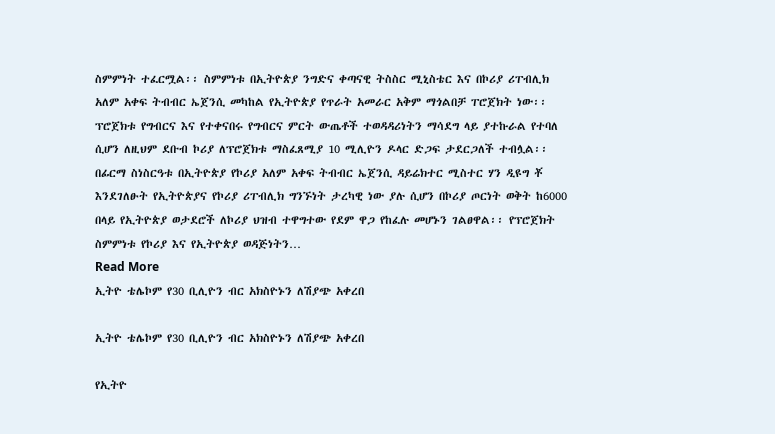ስምምነት ተፈርሟል፡፡ ስምምነቱ በኢትዮጵያ ንግድና ቀጣናዊ ትስስር ሚኒስቴር እና በኮሪያ ሪፐብሊክ አለም አቀፍ ትብብር ኤጀንሲ መካከል የኢትዮጵያ የጥራት አመራር አቅም ማጎልበቻ ፐሮጀክት ነው፡፡ ፕሮጀክቱ የግብርና እና የተቀናበሩ የግብርና ምርት ውጤቶች ተወዳዳሪነትን ማሳደግ ላይ ያተኩራል የተባለ ሲሆን ለዚህም ደቡብ ኮሪያ ለፕሮጀክቱ ማስፈጸሚያ 10 ሚሊዮን ዶላር ድጋፍ ታደርጋለች ተብሏል፡፡ በፊርማ ስነስርዓቱ በኢትዮጵያ የኮሪያ አለም አቀፍ ትብብር ኤጀንሲ ዳይሬክተር ሚስተር ሃን ዲዩግ ቾ እንደገለፁት የኢትዮጵያና የኮሪያ ሪፐብሊክ ግንኙነት ታረካዊ ነው ያሉ ሲሆን በኮሪያ ጦርነት ወቅት ከ6000 በላይ የኢትዮጵያ ወታደሮች ለኮሪያ ህዝብ ተዋግተው የደም ዋጋ የከፈሉ መሆኑን ገልፀዋል፡፡ የፕሮጀክት ስምምነቱ የኮሪያ እና የኢትዮጵያ ወዳጅነትን…
Read More
ኢትዮ ቴሌኮም የ30 ቢሊዮን ብር አክስዮኑን ለሽያጭ አቀረበ

ኢትዮ ቴሌኮም የ30 ቢሊዮን ብር አክስዮኑን ለሽያጭ አቀረበ

የኢትዮ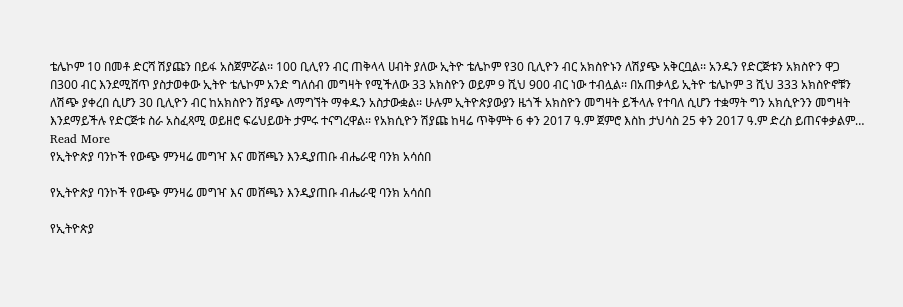ቴሌኮም 10 በመቶ ድርሻ ሽያጩን በይፋ አስጀምሯል፡፡ 100 ቢሊየን ብር ጠቅላላ ሀብት ያለው ኢትዮ ቴሌኮም የ30 ቢሊዮን ብር አክስዮኑን ለሽያጭ አቅርቧል፡፡ አንዱን የድርጅቱን አክስዮን ዋጋ በ300 ብር እንደሚሸጥ ያስታወቀው ኢትዮ ቴሌኮም አንድ ግለሰብ መግዛት የሚችለው 33 አክስዮን ወይም 9 ሺህ 900 ብር ነው ተብሏል፡፡ በአጠቃላይ ኢትዮ ቴሌኮም 3 ሺህ 333 አክስዮኖቹን ለሽጭ ያቀረበ ሲሆን 30 ቢሊዮን ብር ከአክስዮን ሽያጭ ለማግኘት ማቀዱን አስታውቋል፡፡ ሁሉም ኢትዮጵያውያን ዜጎች አክስዮን መግዛት ይችላሉ የተባለ ሲሆን ተቋማት ግን አክሲዮንን መግዛት እንደማይችሉ የድርጅቱ ስራ አስፈጻሚ ወይዘሮ ፍሬህይወት ታምሩ ተናግረዋል፡፡ የአክሲዮን ሽያጩ ከዛሬ ጥቅምት 6 ቀን 2017 ዓ.ም ጀምሮ እስከ ታህሳስ 25 ቀን 2017 ዓ.ም ድረስ ይጠናቀቃልም…
Read More
የኢትዮጵያ ባንኮች የውጭ ምንዛሬ መግዣ እና መሸጫን እንዲያጠቡ ብሔራዊ ባንክ አሳሰበ

የኢትዮጵያ ባንኮች የውጭ ምንዛሬ መግዣ እና መሸጫን እንዲያጠቡ ብሔራዊ ባንክ አሳሰበ

የኢትዮጵያ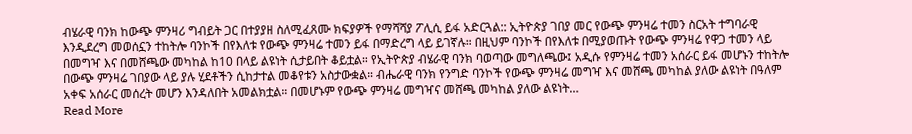ብሄራዊ ባንክ ከውጭ ምንዛሪ ግብይት ጋር በተያያዘ ስለሚፈጸሙ ክፍያዎች የማሻሻያ ፖሊሲ ይፋ አድርጓል:: ኢትዮጵያ ገበያ መር የውጭ ምንዛሬ ተመን ስርአት ተግባራዊ እንዲደረግ መወሰኗን ተከትሎ ባንኮች በየእለቱ የውጭ ምንዛሬ ተመን ይፋ በማድረግ ላይ ይገኛሉ። በዚህም ባንኮች በየእለቱ በሚያወጡት የውጭ ምንዛሬ የዋጋ ተመን ላይ በመግዣ እና በመሸጫው መካከል ከ10 በላይ ልዩነት ሲታይበት ቆይቷል። የኢትዮጵያ ብሄራዊ ባንክ ባወጣው መግለጫው፤ አዲሱ የምንዛሬ ተመን አሰራር ይፋ መሆኑን ተከትሎ በውጭ ምንዛሬ ገበያው ላይ ያሉ ሂደቶችን ሲከታተል መቆየቱን አስታውቋል። ብሔራዊ ባንክ የንግድ ባንኮች የውጭ ምንዛሬ መግዣ እና መሸጫ መካከል ያለው ልዩነት በዓለም አቀፍ አሰራር መሰረት መሆን እንዳለበት አመልክቷል። በመሆኑም የውጭ ምንዛሬ መግዣና መሸጫ መካከል ያለው ልዩነት…
Read More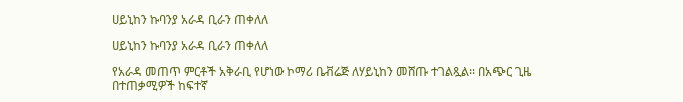ሀይኒከን ኩባንያ አራዳ ቢራን ጠቀለለ

ሀይኒከን ኩባንያ አራዳ ቢራን ጠቀለለ

የአራዳ መጠጥ ምርቶች አቅራቢ የሆነው ኮማሪ ቤቭሬጅ ለሃይኒከን መሸጡ ተገልጿል፡፡ በአጭር ጊዜ በተጠቃሚዎች ከፍተኛ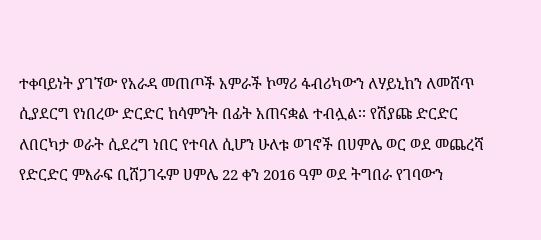ተቀባይነት ያገኘው የአራዳ መጠጦች አምራች ኮማሪ ፋብሪካውን ለሃይኒከን ለመሸጥ ሲያደርግ የነበረው ድርድር ከሳምንት በፊት አጠናቋል ተብሏል፡፡ የሽያጩ ድርድር ለበርካታ ወራት ሲደረግ ነበር የተባለ ሲሆን ሁለቱ ወገኖች በሀምሌ ወር ወደ መጨረሻ የድርድር ምእራፍ ቢሸጋገሩም ሀምሌ 22 ቀን 2016 ዓም ወደ ትግበራ የገባውን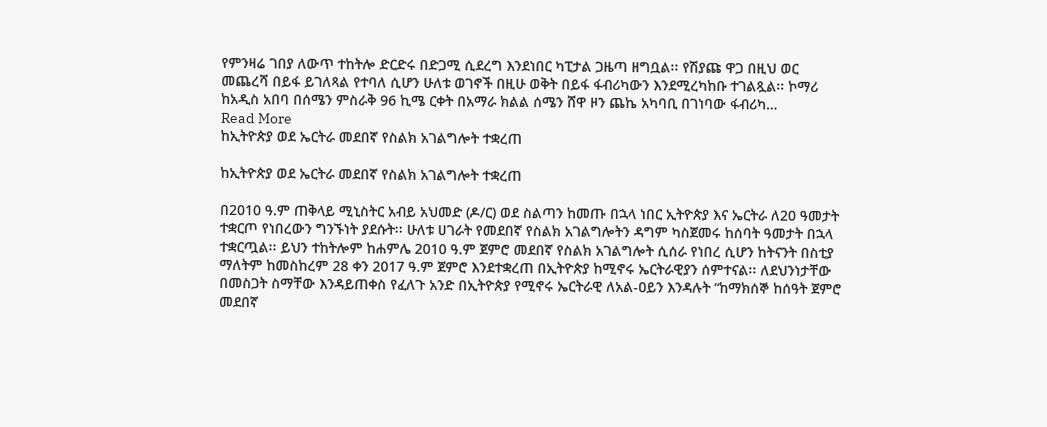የምንዛሬ ገበያ ለውጥ ተከትሎ ድርድሩ በድጋሚ ሲደረግ እንደነበር ካፒታል ጋዜጣ ዘግቧል፡፡ የሽያጩ ዋጋ በዚህ ወር መጨረሻ በይፋ ይገለጻል የተባለ ሲሆን ሁለቱ ወገኖች በዚሁ ወቅት በይፋ ፋብሪካውን እንደሚረካከቡ ተገልጿል፡፡ ኮማሪ ከአዲስ አበባ በሰሜን ምስራቅ 96 ኪሜ ርቀት በአማራ ክልል ሰሜን ሸዋ ዞን ጨኬ አካባቢ በገነባው ፋብሪካ…
Read More
ከኢትዮጵያ ወደ ኤርትራ መደበኛ የስልክ አገልግሎት ተቋረጠ

ከኢትዮጵያ ወደ ኤርትራ መደበኛ የስልክ አገልግሎት ተቋረጠ

በ2010 ዓ.ም ጠቅላይ ሚኒስትር አብይ አህመድ (ዶ/ር) ወደ ስልጣን ከመጡ በኋላ ነበር ኢትዮጵያ እና ኤርትራ ለ20 ዓመታት ተቋርጦ የነበረውን ግንኙነት ያደሱት፡፡ ሁለቱ ሀገራት የመደበኛ የስልክ አገልግሎትን ዳግም ካስጀመሩ ከሰባት ዓመታት በኋላ ተቋርጧል፡፡ ይህን ተከትሎም ከሐምሌ 2010 ዓ.ም ጀምሮ መደበኛ የስልክ አገልግሎት ሲሰራ የነበረ ሲሆን ከትናንት በስቲያ ማለትም ከመስከረም 28 ቀን 2017 ዓ.ም ጀምሮ እንደተቋረጠ በኢትዮጵያ ከሚኖሩ ኤርትራዊያን ሰምተናል፡፡ ለደህንነታቸው በመስጋት ስማቸው እንዳይጠቀስ የፈለጉ አንድ በኢትዮጵያ የሚኖሩ ኤርትራዊ ለአል-ዐይን እንዳሉት “ከማክሰኞ ከሰዓት ጀምሮ መደበኛ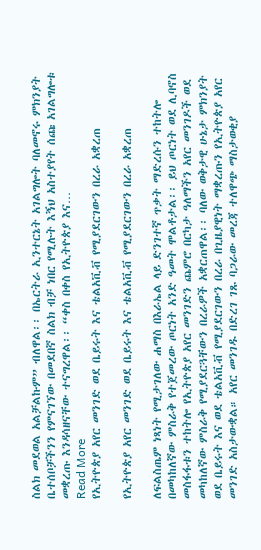ስልክ መደወል አልቻልኩም” ብለዋል፡፡ በኤርትራ ኢንተርኔት አገልግሎት ባለመኖሩ ምክንያት ቤተሰቦቻችንን የምናገኘው በመደበኛ ስልክ ብቻ ነበር የሚሉት እኝህ አስተያየት ሰጩ አገልግሎቱ መቋረጡ እንዳሳዘናቸው ተናግረዋል፡፡ “ቀስ በቀስ የኢትዮጵያ እና…
Read More
የኢትዮጵያ አየር መንገድ ወደ ቤይሩት እና ቴልአቪቭ የሚያደርገውን በረራ አቋረጠ

የኢትዮጵያ አየር መንገድ ወደ ቤይሩት እና ቴልአቪቭ የሚያደርገውን በረራ አቋረጠ

ለፍልስጤም ነጻነት የሚታገለው ሐማስ በእራኤል ላይ ድንገተኛ ጥቃት ማድረሱን ተከትሎ በመካከለኛው ምስራቅ የተጀመረው ጦርነት አንድ ዓመት ሞልቶታል፡፡ ይህ ጦርነት ወደ ሊባኖስ መስፋፋቱን ተከትሎ የኢትዮጵያ አየር መንገድን ጨምሮ በርካታ ዓለማችን አየር መንገዶች ወደ መካከለኛው ምስራቅ የሚያደርጓቸውን በረራዎች አቋርጠዋል፡፡ ባለው ወቅታዊ ሁኔታ ምክንያት ወደ ቤይሩት እና ወደ ቴልአቪቭ የሚያደርገውን በረራ በጊዜያዊነት ማቋረጡን የኢትዮጵያ አየር መንገድ አስታውቋል። አየር መንገዱ በድረገ ገጹ ባጋራው መረጃ ተለዋጭ ማስታወቂያ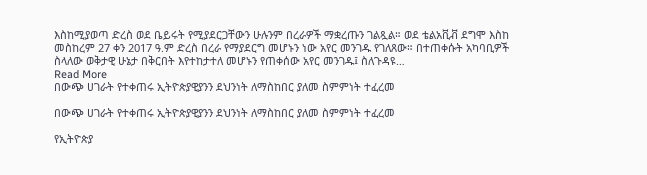እስከሚያወጣ ድረስ ወደ ቤይሩት የሚያደርጋቸውን ሁሉንም በረራዎች ማቋረጡን ገልጿል። ወደ ቴልአቪቭ ደግሞ እስከ መስከረም 27 ቀን 2017 ዓ.ም ድረስ በረራ የማያደርግ መሆኑን ነው አየር መንገዱ የገለጸው። በተጠቀሱት አካባቢዎች ስላለው ወቅታዊ ሁኔታ በቅርበት እየተከታተለ መሆኑን የጠቀሰው አየር መንገዱ፤ ስለጉዳዩ…
Read More
በውጭ ሀገራት የተቀጠሩ ኢትዮጵያዊያንን ደህንነት ለማስከበር ያለመ ስምምነት ተፈረመ

በውጭ ሀገራት የተቀጠሩ ኢትዮጵያዊያንን ደህንነት ለማስከበር ያለመ ስምምነት ተፈረመ

የኢትዮጵያ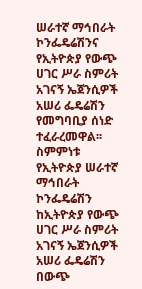ሠራተኛ ማኅበራት ኮንፌዴሬሽንና የኢትዮጵያ የውጭ ሀገር ሥራ ስምሪት አገናኝ ኤጀንሲዎች አሠሪ ፌዴሬሽን የመግባቢያ ሰነድ ተፈራረመዋል፡፡ ስምምነቱ የኢትዮጵያ ሠራተኛ ማኅበራት ኮንፌዴሬሽን ከኢትዮጵያ የውጭ ሀገር ሥራ ስምሪት አገናኝ ኤጀንሲዎች አሠሪ ፌዴሬሽን በውጭ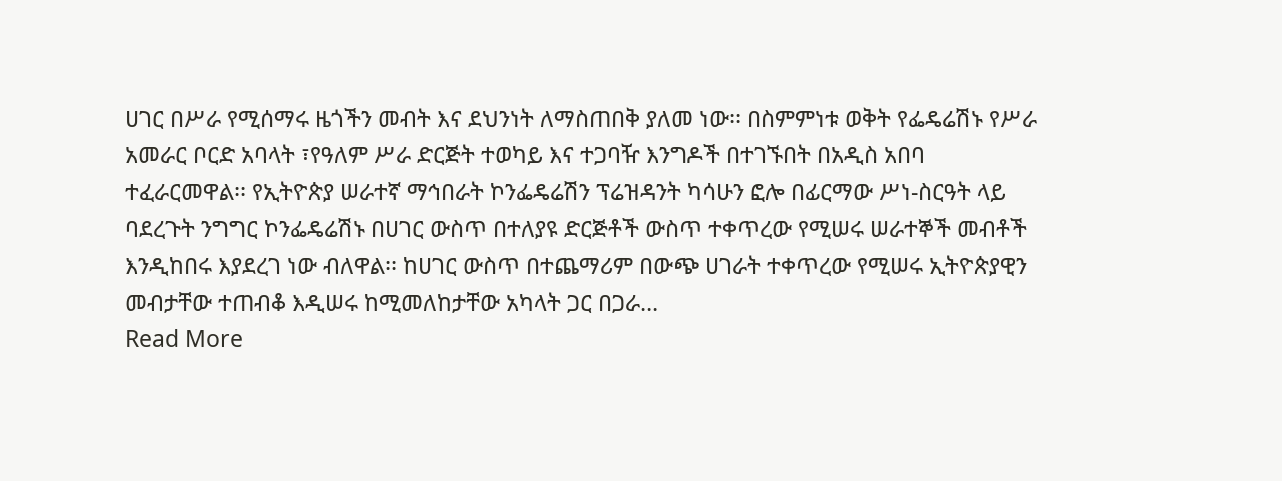ሀገር በሥራ የሚሰማሩ ዜጎችን መብት እና ደህንነት ለማስጠበቅ ያለመ ነው፡፡ በስምምነቱ ወቅት የፌዴሬሽኑ የሥራ አመራር ቦርድ አባላት ፣የዓለም ሥራ ድርጅት ተወካይ እና ተጋባዥ እንግዶች በተገኙበት በአዲስ አበባ ተፈራርመዋል፡፡ የኢትዮጵያ ሠራተኛ ማኅበራት ኮንፌዴሬሽን ፕሬዝዳንት ካሳሁን ፎሎ በፊርማው ሥነ-ስርዓት ላይ ባደረጉት ንግግር ኮንፌዴሬሽኑ በሀገር ውስጥ በተለያዩ ድርጅቶች ውስጥ ተቀጥረው የሚሠሩ ሠራተኞች መብቶች እንዲከበሩ እያደረገ ነው ብለዋል፡፡ ከሀገር ውስጥ በተጨማሪም በውጭ ሀገራት ተቀጥረው የሚሠሩ ኢትዮጵያዊን መብታቸው ተጠብቆ እዲሠሩ ከሚመለከታቸው አካላት ጋር በጋራ…
Read More